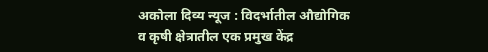अकोला दिव्य न्यूज : विदर्भातील औद्योगिक व कृषी क्षेत्रातील एक प्रमुख केंद्र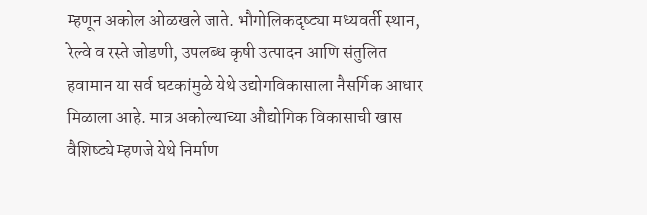म्हणून अकोल ओळखले जाते. भौगोलिकदृष्ट्या मध्यवर्ती स्थान, रेल्वे व रस्ते जोडणी, उपलब्ध कृषी उत्पादन आणि संतुलित हवामान या सर्व घटकांमुळे येथे उद्योगविकासाला नैसर्गिक आधार मिळाला आहे. मात्र अकोल्याच्या औद्योगिक विकासाची खास वैशिष्ट्ये म्हणजे येथे निर्माण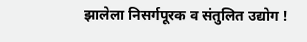झालेला निसर्गपूरक व संतुलित उद्योग !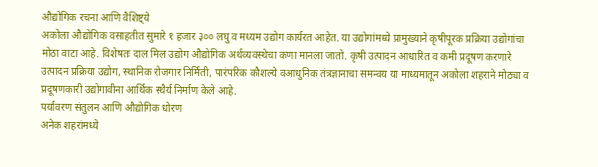औद्योगिक रचना आणि वैशिष्ट्ये
अकोला औद्योगिक वसाहतीत सुमारे १ हजार ३०० लघु व मध्यम उद्योग कार्यरत आहेत. या उद्योगांमध्ये प्रामुख्याने कृषीपूरक प्रक्रिया उद्योगांचा मोठा वाटा आहे. विशेषतः दाल मिल उद्योग औद्योगिक अर्थव्यवस्थेचा कणा मानला जातो. कृषी उत्पादन आधारित व कमी प्रदूषण करणारे उत्पादन प्रक्रिया उद्योग, स्थानिक रोजगार निर्मिती, पारंपरिक कौशल्ये वआधुनिक तंत्रज्ञानाचा समन्वय या माध्यमातून अकोला शहराने मोठ्या व प्रदूषणकारी उद्योगावीना आर्थिक स्थैर्य निर्माण केले आहे.
पर्यावरण संतुलन आणि औद्योगिक धोरण
अनेक शहरांमध्ये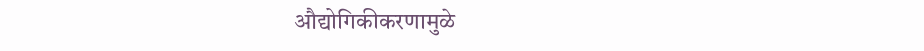औद्योगिकीकरणामुळे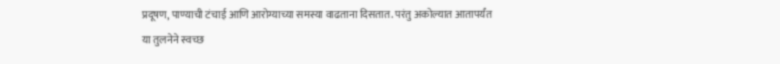प्रदूषण, पाण्याची टंचाई आणि आरोग्याच्या समस्या वाढताना दिसतात. परंतु अकोल्यात आतापर्यंत या तुलनेने स्वच्छ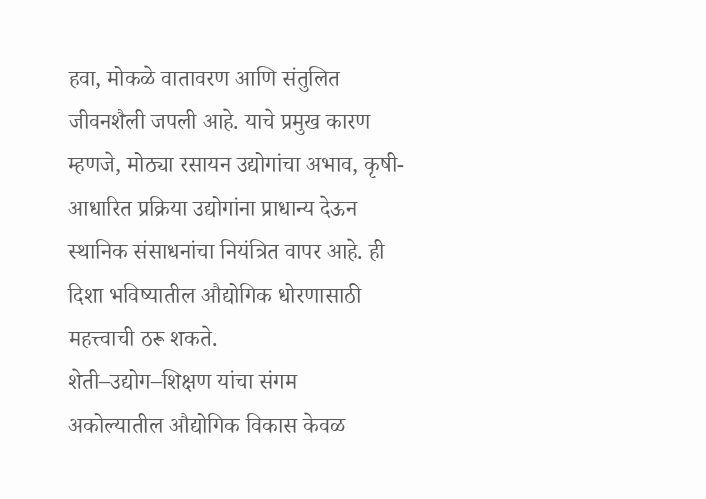हवा, मोकळे वातावरण आणि संतुलित जीवनशैली जपली आहे. याचे प्रमुख कारण म्हणजे, मोठ्या रसायन उद्योगांचा अभाव, कृषी-आधारित प्रक्रिया उद्योगांना प्राधान्य देऊन
स्थानिक संसाधनांचा नियंत्रित वापर आहे. ही दिशा भविष्यातील औद्योगिक धोरणासाठी महत्त्वाची ठरू शकते.
शेती–उद्योग–शिक्षण यांचा संगम
अकोल्यातील औद्योगिक विकास केवळ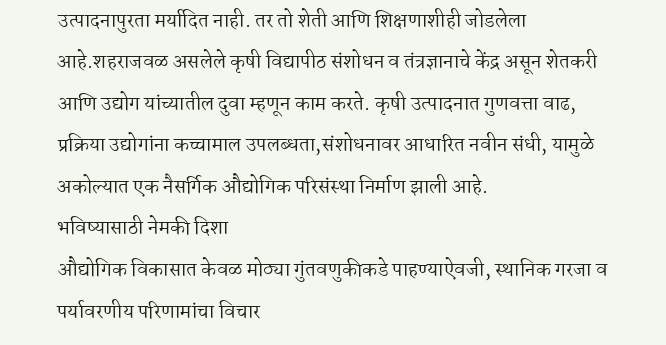उत्पादनापुरता मर्यादित नाही. तर तो शेती आणि शिक्षणाशीही जोडलेला आहे.शहराजवळ असलेले कृषी विद्यापीठ संशोधन व तंत्रज्ञानाचे केंद्र असून शेतकरी आणि उद्योग यांच्यातील दुवा म्हणून काम करते. कृषी उत्पादनात गुणवत्ता वाढ, प्रक्रिया उद्योगांना कच्चामाल उपलब्धता,संशोधनावर आधारित नवीन संधी, यामुळे अकोल्यात एक नैसर्गिक औद्योगिक परिसंस्था निर्माण झाली आहे.
भविष्यासाठी नेमकी दिशा
औद्योगिक विकासात केवळ मोठ्या गुंतवणुकीकडे पाहण्याऐवजी, स्थानिक गरजा व पर्यावरणीय परिणामांचा विचार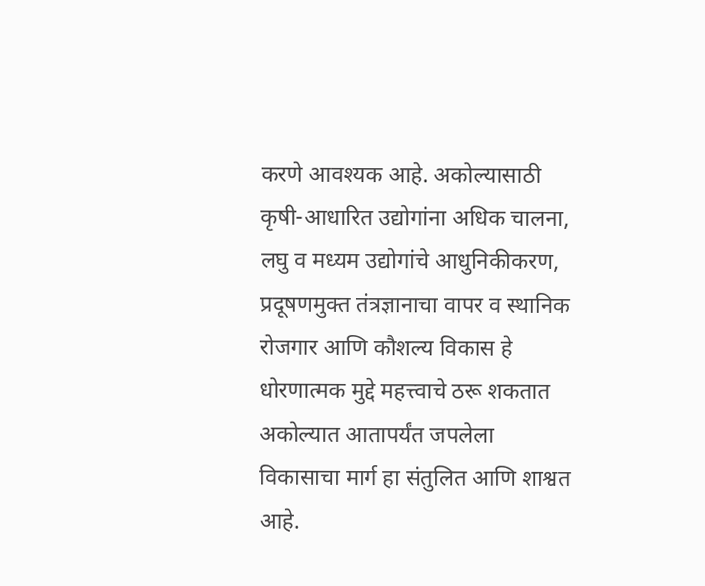करणे आवश्यक आहे. अकोल्यासाठी कृषी-आधारित उद्योगांना अधिक चालना, लघु व मध्यम उद्योगांचे आधुनिकीकरण, प्रदूषणमुक्त तंत्रज्ञानाचा वापर व स्थानिक रोजगार आणि कौशल्य विकास हे धोरणात्मक मुद्दे महत्त्वाचे ठरू शकतात
अकोल्यात आतापर्यंत जपलेला विकासाचा मार्ग हा संतुलित आणि शाश्वत आहे.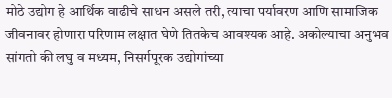मोठे उद्योग हे आर्थिक वाढीचे साधन असले तरी, त्याचा पर्यावरण आणि सामाजिक जीवनावर होणारा परिणाम लक्षात घेणे तितकेच आवश्यक आहे. अकोल्याचा अनुभव सांगतो की लघु व मध्यम, निसर्गपूरक उद्योगांच्या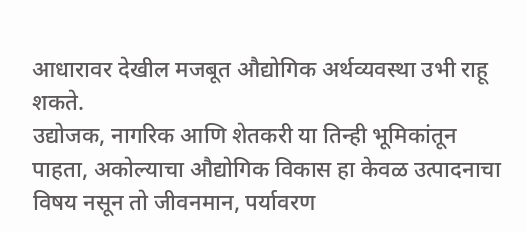आधारावर देखील मजबूत औद्योगिक अर्थव्यवस्था उभी राहू शकते.
उद्योजक, नागरिक आणि शेतकरी या तिन्ही भूमिकांतून पाहता, अकोल्याचा औद्योगिक विकास हा केवळ उत्पादनाचा विषय नसून तो जीवनमान, पर्यावरण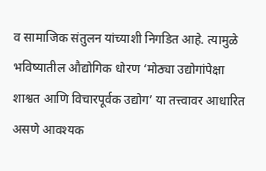व सामाजिक संतुलन यांच्याशी निगडित आहे. त्यामुळे भविष्यातील औद्योगिक धोरण ‘मोठ्या उद्योगांपेक्षा शाश्वत आणि विचारपूर्वक उद्योग’ या तत्त्वावर आधारित असणे आवश्यक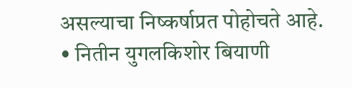असल्याचा निष्कर्षाप्रत पोहोचते आहे.
• नितीन युगलकिशोर बियाणी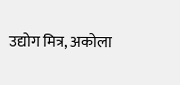उद्योग मित्र, अकोला